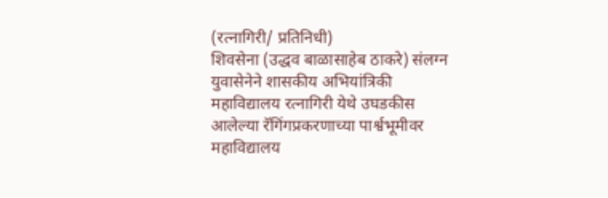(रत्नागिरी/ प्रतिनिधी)
शिवसेना (उद्धव बाळासाहेब ठाकरे) संलग्न युवासेनेने शासकीय अभियांत्रिकी महाविद्यालय रत्नागिरी येथे उघडकीस आलेल्या रॅगिंगप्रकरणाच्या पार्श्वभूमीवर महाविद्यालय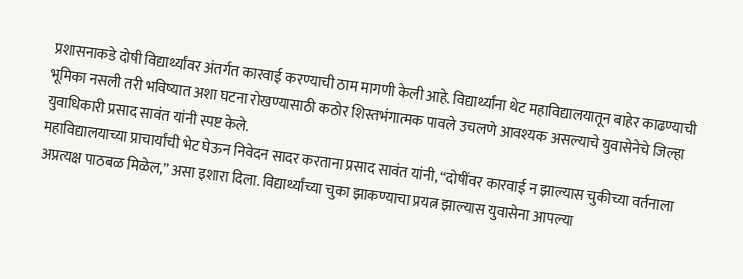प्रशासनाकडे दोषी विद्यार्थ्यांवर अंतर्गत कारवाई करण्याची ठाम मागणी केली आहे. विद्यार्थ्यांना थेट महाविद्यालयातून बाहेर काढण्याची भूमिका नसली तरी भविष्यात अशा घटना रोखण्यासाठी कठोर शिस्तभंगात्मक पावले उचलणे आवश्यक असल्याचे युवासेनेचे जिल्हा युवाधिकारी प्रसाद सावंत यांनी स्पष्ट केले.
महाविद्यालयाच्या प्राचार्यांची भेट घेऊन निवेदन सादर करताना प्रसाद सावंत यांनी, “दोषींवर कारवाई न झाल्यास चुकीच्या वर्तनाला अप्रत्यक्ष पाठबळ मिळेल,” असा इशारा दिला. विद्यार्थ्यांच्या चुका झाकण्याचा प्रयत्न झाल्यास युवासेना आपल्या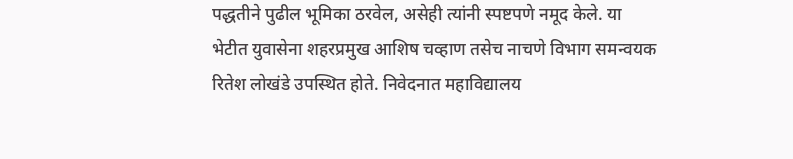पद्धतीने पुढील भूमिका ठरवेल, असेही त्यांनी स्पष्टपणे नमूद केले. या भेटीत युवासेना शहरप्रमुख आशिष चव्हाण तसेच नाचणे विभाग समन्वयक रितेश लोखंडे उपस्थित होते. निवेदनात महाविद्यालय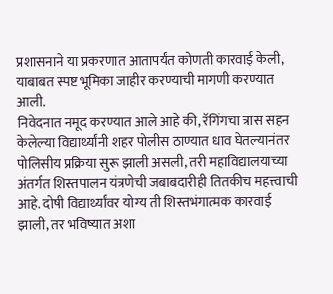प्रशासनाने या प्रकरणात आतापर्यंत कोणती कारवाई केली, याबाबत स्पष्ट भूमिका जाहीर करण्याची मागणी करण्यात आली.
निवेदनात नमूद करण्यात आले आहे की, रॅगिंगचा त्रास सहन केलेल्या विद्यार्थ्यांनी शहर पोलीस ठाण्यात धाव घेतल्यानंतर पोलिसीय प्रक्रिया सुरू झाली असली, तरी महाविद्यालयाच्या अंतर्गत शिस्तपालन यंत्रणेची जबाबदारीही तितकीच महत्त्वाची आहे. दोषी विद्यार्थ्यांवर योग्य ती शिस्तभंगात्मक कारवाई झाली, तर भविष्यात अशा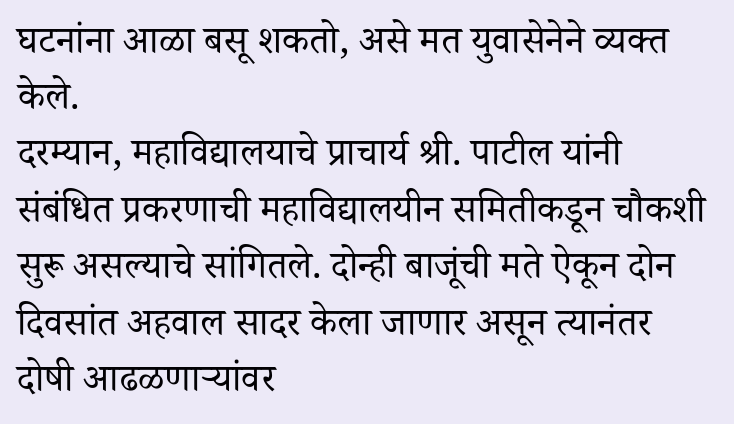घटनांना आळा बसू शकतो, असे मत युवासेनेने व्यक्त केले.
दरम्यान, महाविद्यालयाचे प्राचार्य श्री. पाटील यांनी संबंधित प्रकरणाची महाविद्यालयीन समितीकडून चौकशी सुरू असल्याचे सांगितले. दोन्ही बाजूंची मते ऐकून दोन दिवसांत अहवाल सादर केला जाणार असून त्यानंतर दोषी आढळणाऱ्यांवर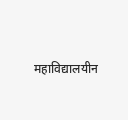महाविद्यालयीन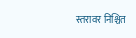स्तरावर निश्चित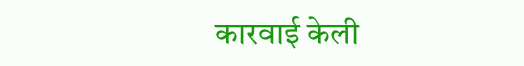कारवाई केली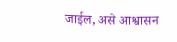जाईल, असे आश्वासन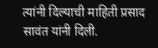त्यांनी दिल्याची माहिती प्रसाद सावंत यांनी दिली.